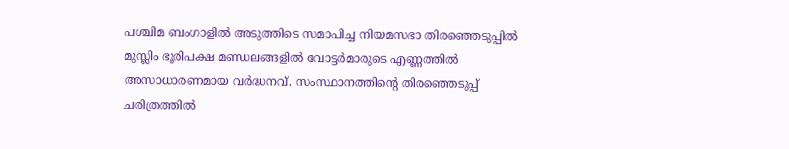പശ്ചിമ ബംഗാളിൽ അടുത്തിടെ സമാപിച്ച നിയമസഭാ തിരഞ്ഞെടുപ്പിൽ മുസ്ലിം ഭൂരിപക്ഷ മണ്ഡലങ്ങളിൽ വോട്ടർമാരുടെ എണ്ണത്തിൽ അസാധാരണമായ വർദ്ധനവ്. സംസ്ഥാനത്തിന്റെ തിരഞ്ഞെടുപ്പ് ചരിത്രത്തിൽ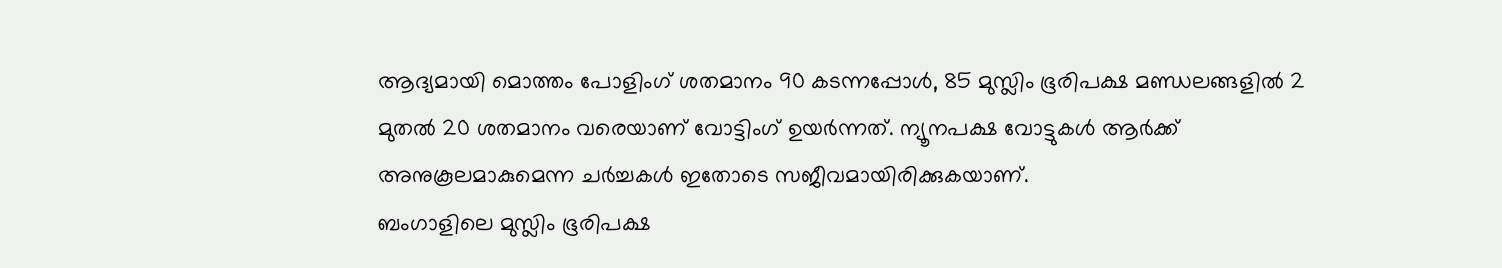ആദ്യമായി മൊത്തം പോളിംഗ് ശതമാനം 90 കടന്നപ്പോൾ, 85 മുസ്ലിം ഭൂരിപക്ഷ മണ്ഡലങ്ങളിൽ 2 മുതൽ 20 ശതമാനം വരെയാണ് വോട്ടിംഗ് ഉയർന്നത്. ന്യൂനപക്ഷ വോട്ടുകൾ ആർക്ക് അനുകൂലമാകുമെന്ന ചർച്ചകൾ ഇതോടെ സജീവമായിരിക്കുകയാണ്.
ബംഗാളിലെ മുസ്ലിം ഭൂരിപക്ഷ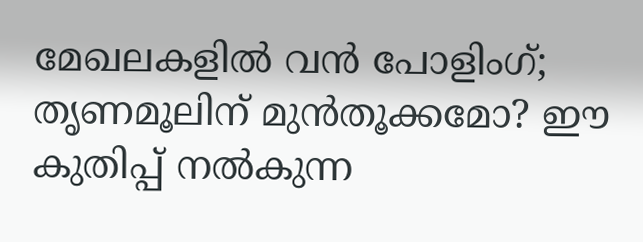മേഖലകളിൽ വൻ പോളിംഗ്; തൃണമൂലിന് മുൻതൂക്കമോ? ഈ കുതിപ്പ് നൽകുന്ന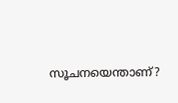സൂചനയെന്താണ്?